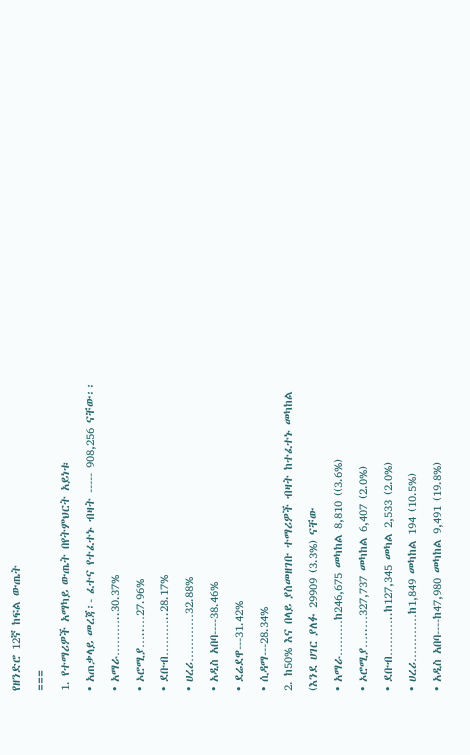የዘንድሮ 12ኛ ከፍል ውጤት
===
1. የተማሪዎች አማካይ ውጤት በየትምህርት አይነቱ
• አጠቃላይ መረጃ፡- ፈተና የተፈተኑ ብዛት ----- 908,256 ናቸው፡፡
• አማራ………..30.37%
• ኦሮሚያ…..…27.96%
• ደቡብ………..28.17%
• ሀረሪ…………32.88%
• አዲስ አበባ----38.46%
• ደሬደዋ---31.42%
• ሲዳማ---28.34%
2. ከ50% እና በላይ ያስመዘገቡ ተማሪዎች ብዛት ከተፈተኑ መካከል
(እንደ ሀገር ያለፉ 29909 (3.3%) ናቸው
• አማራ………ከ246,675 መካከል 8,810 ((3.6%)
• ኦሮሚያ…..…327,737 መካከል 6,407 (2.0%)
• ደቡብ………..ከ127,345 መካል 2,533 (2.0%)
• ሀረሪ…………ከ1,849 መካከል 194 (10.5%)
• አዲስ አበባ----ከ47,980 መካከል 9,491 (19.8%)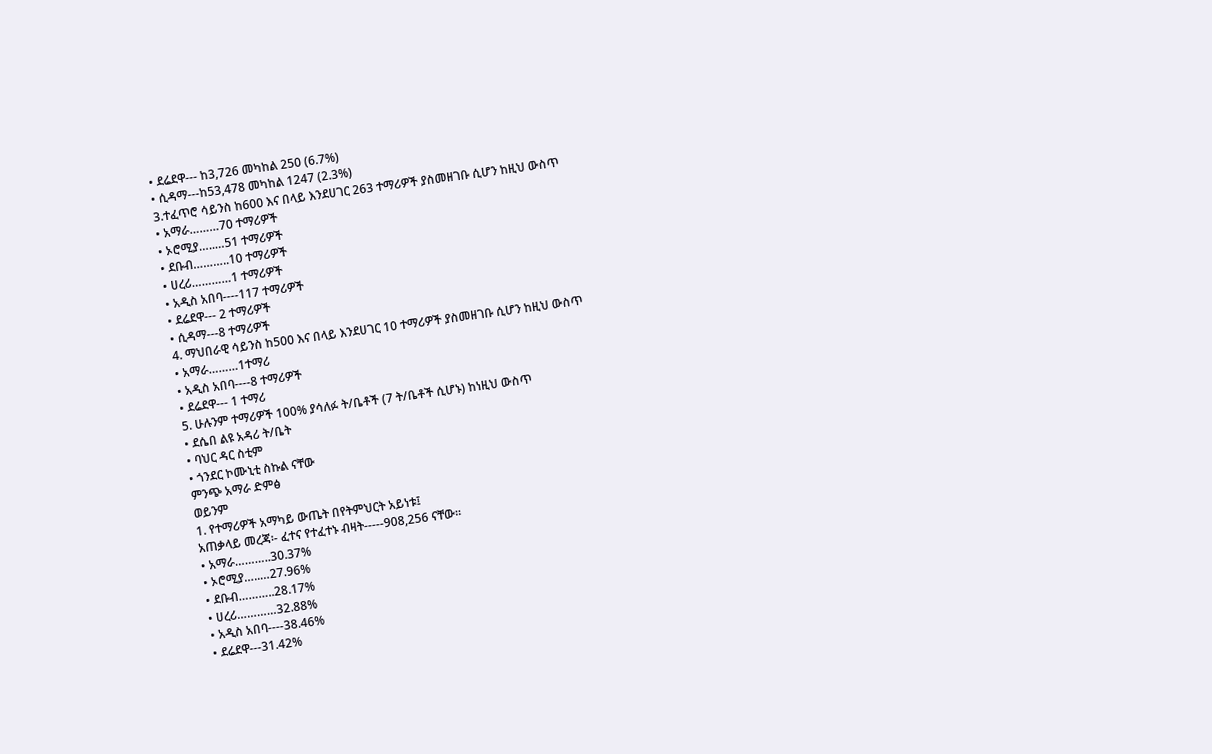• ደሬደዋ--- ከ3,726 መካከል 250 (6.7%)
• ሲዳማ---ከ53,478 መካከል 1247 (2.3%)
3.ተፈጥሮ ሳይንስ ከ600 እና በላይ እንደሀገር 263 ተማሪዎች ያስመዘገቡ ሲሆን ከዚህ ውስጥ
• አማራ………70 ተማሪዎች
• ኦሮሚያ…..…51 ተማሪዎች
• ደቡብ………..10 ተማሪዎች
• ሀረሪ…………1 ተማሪዎች
• አዲስ አበባ----117 ተማሪዎች
• ደሬደዋ--- 2 ተማሪዎች
• ሲዳማ---8 ተማሪዎች
4. ማህበራዊ ሳይንስ ከ500 እና በላይ እንደሀገር 10 ተማሪዎች ያስመዘገቡ ሲሆን ከዚህ ውስጥ
• አማራ………1ተማሪ
• አዲስ አበባ----8 ተማሪዎች
• ደሬደዋ--- 1 ተማሪ
5. ሁሉንም ተማሪዎች 100% ያሳለፉ ት/ቤቶች (7 ት/ቤቶች ሲሆኑ) ከነዚህ ውስጥ
• ደሴበ ልዩ አዳሪ ት/ቤት
• ባህር ዳር ስቲም
• ጎንደር ኮሙኒቲ ስኩል ናቸው
ምንጭ አማራ ድምፅ
ወይንም
1. የተማሪዎች አማካይ ውጤት በየትምህርት አይነቱ፤
አጠቃላይ መረጃ፡- ፈተና የተፈተኑ ብዛት-----908,256 ናቸው፡፡
• አማራ………..30.37%
• ኦሮሚያ…..…27.96%
• ደቡብ………..28.17%
• ሀረሪ…………32.88%
• አዲስ አበባ----38.46%
• ደሬደዋ---31.42%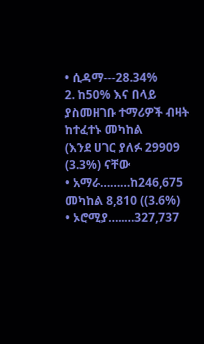• ሲዳማ---28.34%
2. ከ50% እና በላይ ያስመዘገቡ ተማሪዎች ብዛት ከተፈተኑ መካከል
(እንደ ሀገር ያለፉ 29909 (3.3%) ናቸው
• አማራ………ከ246,675 መካከል 8,810 ((3.6%)
• ኦሮሚያ…..…327,737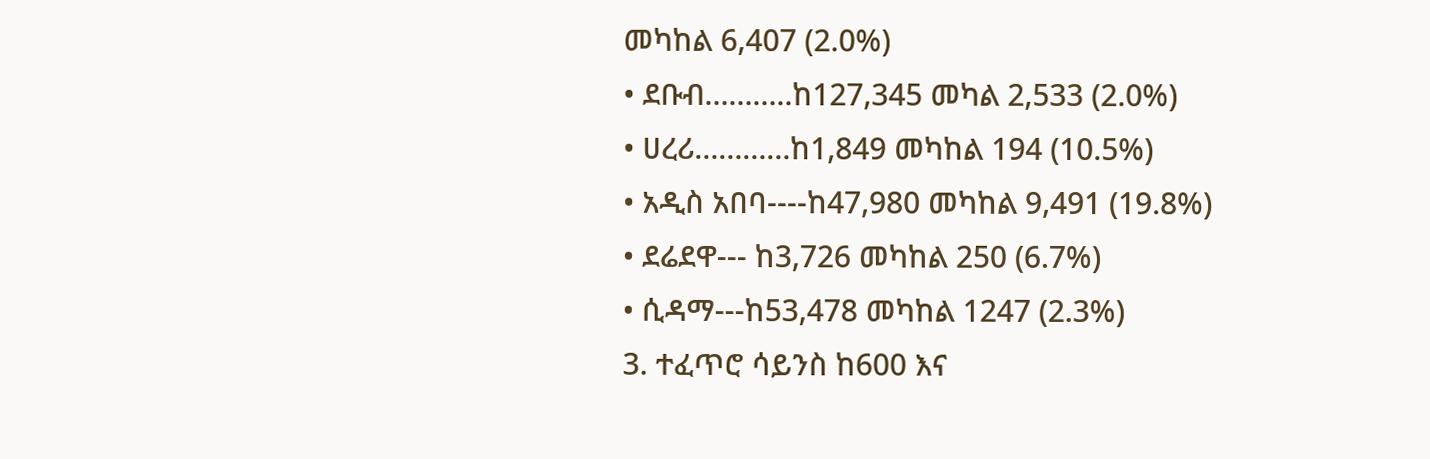መካከል 6,407 (2.0%)
• ደቡብ………..ከ127,345 መካል 2,533 (2.0%)
• ሀረሪ…………ከ1,849 መካከል 194 (10.5%)
• አዲስ አበባ----ከ47,980 መካከል 9,491 (19.8%)
• ደሬደዋ--- ከ3,726 መካከል 250 (6.7%)
• ሲዳማ---ከ53,478 መካከል 1247 (2.3%)
3. ተፈጥሮ ሳይንስ ከ600 እና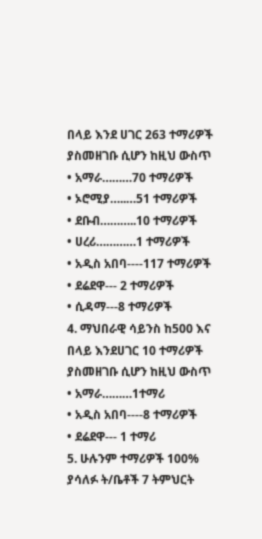በላይ እንደ ሀገር 263 ተማሪዎች ያስመዘገቡ ሲሆን ከዚህ ውስጥ
• አማራ………70 ተማሪዎች
• ኦሮሚያ…..…51 ተማሪዎች
• ደቡብ………..10 ተማሪዎች
• ሀረሪ…………1 ተማሪዎች
• አዲስ አበባ----117 ተማሪዎች
• ደሬደዋ--- 2 ተማሪዎች
• ሲዳማ---8 ተማሪዎች
4. ማህበራዊ ሳይንስ ከ500 እና በላይ እንደሀገር 10 ተማሪዎች ያስመዘገቡ ሲሆን ከዚህ ውስጥ
• አማራ………1ተማሪ
• አዲስ አበባ----8 ተማሪዎች
• ደሬደዋ--- 1 ተማሪ
5. ሁሉንም ተማሪዎች 100% ያሳለፉ ት/ቤቶች 7 ትምህርት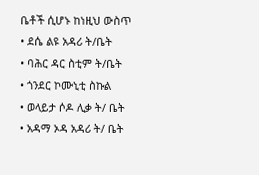ቤቶች ሲሆኑ ከነዚህ ውስጥ
• ደሴ ልዩ አዳሪ ት/ቤት
• ባሕር ዳር ስቲም ት/ቤት
• ጎንደር ኮሙኒቲ ስኩል
• ወላይታ ሶዶ ሊቃ ት/ ቤት
• አዳማ ኦዳ አዳሪ ት/ ቤት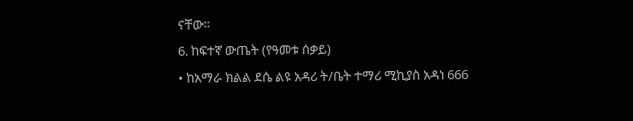ናቸው።
6. ከፍተኛ ውጤት (የዓመቱ ሰቃይ)
• ከአማራ ክልል ደሴ ልዩ አዳሪ ት/ቤት ተማሪ ሚኪያስ አዳነ 666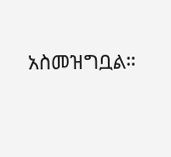አስመዝግቧል።